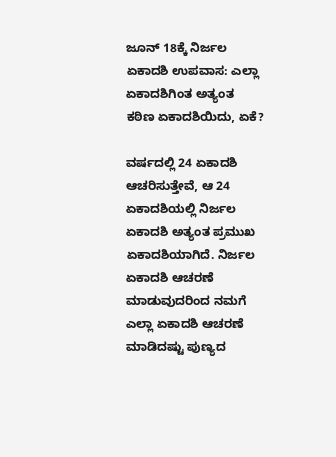ಜೂನ್ 18ಕ್ಕೆ ನಿರ್ಜಲ ಏಕಾದಶಿ ಉಪವಾಸ: ಎಲ್ಲಾ ಏಕಾದಶಿಗಿಂತ ಅತ್ಯಂತ ಕಠಿಣ ಏಕಾದಶಿಯಿದು, ಏಕೆ?

ವರ್ಷದಲ್ಲಿ 24 ಏಕಾದಶಿ ಆಚರಿಸುತ್ತೇವೆ, ಆ 24 ಏಕಾದಶಿಯಲ್ಲಿ ನಿರ್ಜಲ ಏಕಾದಶಿ ಅತ್ಯಂತ ಪ್ರಮುಖ ಏಕಾದಶಿಯಾಗಿದೆ. ನಿರ್ಜಲ ಏಕಾದಶಿ ಆಚರಣೆ ಮಾಡುವುದರಿಂದ ನಮಗೆ ಎಲ್ಲಾ ಏಕಾದಶಿ ಆಚರಣೆ ಮಾಡಿದಷ್ಟು ಪುಣ್ಯದ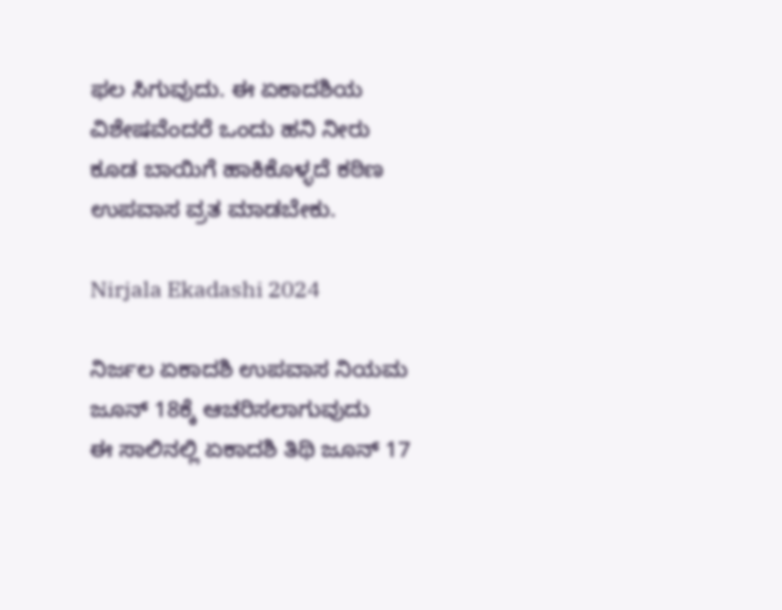ಫಲ ಸಿಗುವುದು. ಈ ಏಕಾದಶಿಯ ವಿಶೇಷವೆಂದರೆ ಒಂದು ಹನಿ ನೀರು ಕೂಡ ಬಾಯಿಗೆ ಹಾಕಿಕೊಳ್ಳದೆ ಕಠಿಣ ಉಪವಾಸ ವ್ರತ ಮಾಡಬೇಕು.

Nirjala Ekadashi 2024

ನಿರ್ಜಲ ಏಕಾದಶಿ ಉಪವಾಸ ನಿಯಮ ಜೂನ್‌ 18ಕ್ಕೆ ಆಚರಿಸಲಾಗುವುದು
ಈ ಸಾಲಿನಲ್ಲಿ ಏಕಾದಶಿ ತಿಥಿ ಜೂನ್ 17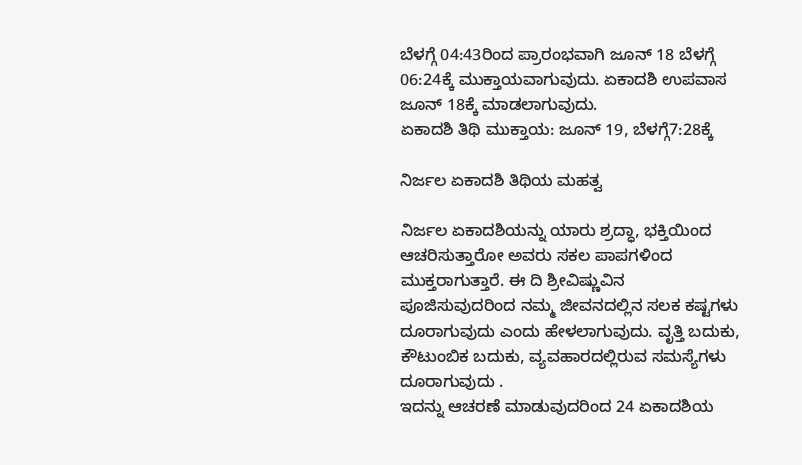ಬೆಳಗ್ಗೆ 04:43ರಿಂದ ಪ್ರಾರಂಭವಾಗಿ ಜೂನ್ 18 ಬೆಳಗ್ಗೆ 06:24ಕ್ಕೆ ಮುಕ್ತಾಯವಾಗುವುದು. ಏಕಾದಶಿ ಉಪವಾಸ ಜೂನ್‌ 18ಕ್ಕೆ ಮಾಡಲಾಗುವುದು.
ಏಕಾದಶಿ ತಿಥಿ ಮುಕ್ತಾಯ: ಜೂನ್ 19, ಬೆಳಗ್ಗೆ7:28ಕ್ಕೆ

ನಿರ್ಜಲ ಏಕಾದಶಿ ತಿಥಿಯ ಮಹತ್ವ

ನಿರ್ಜಲ ಏಕಾದಶಿಯನ್ನು ಯಾರು ಶ್ರದ್ಧಾ, ಭಕ್ತಿಯಿಂದ ಆಚರಿಸುತ್ತಾರೋ ಅವರು ಸಕಲ ಪಾಪಗಳಿಂದ ಮುಕ್ತರಾಗುತ್ತಾರೆ. ಈ ದಿ ಶ್ರೀವಿಷ್ಣುವಿನ ಪೂಜಿಸುವುದರಿಂದ ನಮ್ಮ ಜೀವನದಲ್ಲಿನ ಸಲಕ ಕಷ್ಟಗಳು ದೂರಾಗುವುದು ಎಂದು ಹೇಳಲಾಗುವುದು. ವೃತ್ತಿ ಬದುಕು, ಕೌಟುಂಬಿಕ ಬದುಕು, ವ್ಯವಹಾರದಲ್ಲಿರುವ ಸಮಸ್ಯೆಗಳು ದೂರಾಗುವುದು .
ಇದನ್ನು ಆಚರಣೆ ಮಾಡುವುದರಿಂದ 24 ಏಕಾದಶಿಯ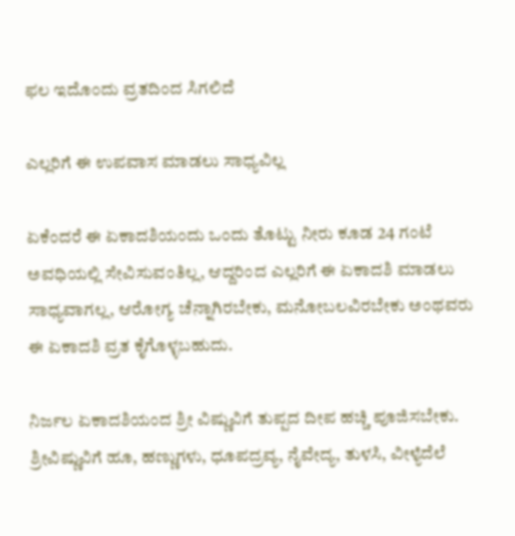ಫಲ ಇದೊಂದು ವ್ರತದಿಂದ ಸಿಗಲಿದೆ

ಎಲ್ಲರಿಗೆ ಈ ಉಪವಾಸ ಮಾಡಲು ಸಾಧ್ಯವಿಲ್ಲ

ಏಕೆಂದರೆ ಈ ಏಕಾದಶಿಯಂದು ಒಂದು ತೊಟ್ಟು ನೀರು ಕೂಡ 24 ಗಂಟೆ ಅವಧಿಯಲ್ಲಿ ಸೇವಿಸುವಂತಿಲ್ಲ, ಆದ್ದರಿಂದ ಎಲ್ಲರಿಗೆ ಈ ಏಕಾದಶಿ ಮಾಡಲು ಸಾಧ್ಯವಾಗಲ್ಲ, ಆರೋಗ್ಯ ಚೆನ್ನಾಗಿರಬೇಕು, ಮನೋಬಲವಿರಬೇಕು ಅಂಥವರು ಈ ಏಕಾದಶಿ ವ್ರತ ಕೈಗೊಳ್ಳಬಹುದು.

ನಿರ್ಜಲ ಏಕಾದಶಿಯಂದ ಶ್ರೀ ವಿಷ್ಣುವಿಗೆ ತುಪ್ಪದ ದೀಪ ಹಚ್ಚಿ ಪೂಜಿಸಬೇಕು. ಶ್ರೀವಿಷ್ಣುವಿಗೆ ಹೂ, ಹಣ್ಣುಗಳು, ಧೂಪದ್ರವ್ಯ, ನೈವೇದ್ಯ, ತುಳಸಿ, ವೀಳ್ಯೆದೆಲೆ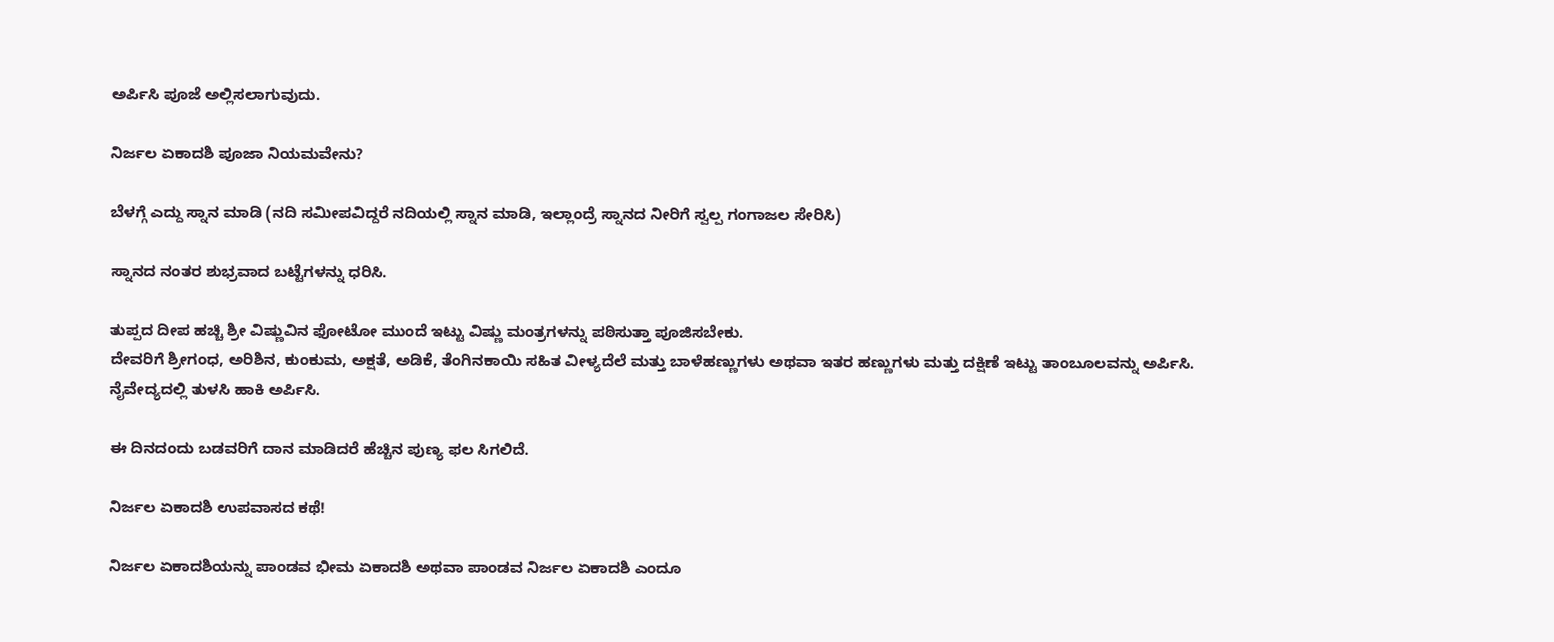ಅರ್ಪಿಸಿ ಪೂಜೆ ಅಲ್ಲಿಸಲಾಗುವುದು.

ನಿರ್ಜಲ ಏಕಾದಶಿ ಪೂಜಾ ನಿಯಮವೇನು?

ಬೆಳಗ್ಗೆ ಎದ್ದು ಸ್ನಾನ ಮಾಡಿ (ನದಿ ಸಮೀಪವಿದ್ದರೆ ನದಿಯಲ್ಲಿ ಸ್ನಾನ ಮಾಡಿ, ಇಲ್ಲಾಂದ್ರೆ ಸ್ನಾನದ ನೀರಿಗೆ ಸ್ವಲ್ಪ ಗಂಗಾಜಲ ಸೇರಿಸಿ)

ಸ್ನಾನದ ನಂತರ ಶುಭ್ರವಾದ ಬಟ್ಟೆಗಳನ್ನು ಧರಿಸಿ.

ತುಪ್ಪದ ದೀಪ ಹಚ್ಚಿ ಶ್ರೀ ವಿಷ್ಣುವಿನ ಫೋಟೋ ಮುಂದೆ ಇಟ್ಟು ವಿಷ್ಣು ಮಂತ್ರಗಳನ್ನು ಪಠಿಸುತ್ತಾ ಪೂಜಿಸಬೇಕು.
ದೇವರಿಗೆ ಶ್ರೀಗಂಧ, ಅರಿಶಿನ, ಕುಂಕುಮ, ಅಕ್ಷತೆ, ಅಡಿಕೆ, ತೆಂಗಿನಕಾಯಿ ಸಹಿತ ವೀಳ್ಯದೆಲೆ ಮತ್ತು ಬಾಳೆಹಣ್ಣುಗಳು ಅಥವಾ ಇತರ ಹಣ್ಣುಗಳು ಮತ್ತು ದಕ್ಷಿಣೆ ಇಟ್ಟು ತಾಂಬೂಲವನ್ನು ಅರ್ಪಿಸಿ.
ನೈವೇದ್ಯದಲ್ಲಿ ತುಳಸಿ ಹಾಕಿ ಅರ್ಪಿಸಿ.

ಈ ದಿನದಂದು ಬಡವರಿಗೆ ದಾನ ಮಾಡಿದರೆ ಹೆಚ್ಚಿನ ಪುಣ್ಯ ಫಲ ಸಿಗಲಿದೆ.

ನಿರ್ಜಲ ಏಕಾದಶಿ ಉಪವಾಸದ ಕಥೆ!

ನಿರ್ಜಲ ಏಕಾದಶಿಯನ್ನು ಪಾಂಡವ ಭೀಮ ಏಕಾದಶಿ ಅಥವಾ ಪಾಂಡವ ನಿರ್ಜಲ ಏಕಾದಶಿ ಎಂದೂ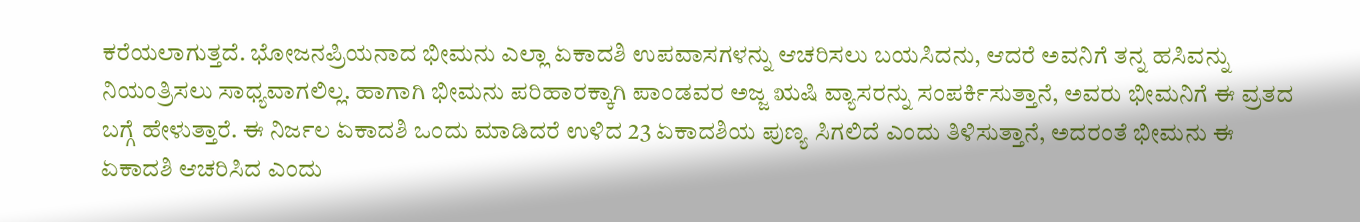ಕರೆಯಲಾಗುತ್ತದೆ. ಭೋಜನಪ್ರಿಯನಾದ ಭೀಮನು ಎಲ್ಲಾ ಏಕಾದಶಿ ಉಪವಾಸಗಳನ್ನು ಆಚರಿಸಲು ಬಯಸಿದನು, ಆದರೆ ಅವನಿಗೆ ತನ್ನ ಹಸಿವನ್ನು ನಿಯಂತ್ರಿಸಲು ಸಾಧ್ಯವಾಗಲಿಲ್ಲ. ಹಾಗಾಗಿ ಭೀಮನು ಪರಿಹಾರಕ್ಕಾಗಿ ಪಾಂಡವರ ಅಜ್ಜ ಋಷಿ ವ್ಯಾಸರನ್ನು ಸಂಪರ್ಕಿಸುತ್ತಾನೆ, ಅವರು ಭೀಮನಿಗೆ ಈ ವ್ರತದ ಬಗ್ಗೆ ಹೇಳುತ್ತಾರೆ. ಈ ನಿರ್ಜಲ ಏಕಾದಶಿ ಒಂದು ಮಾಡಿದರೆ ಉಳಿದ 23 ಏಕಾದಶಿಯ ಪುಣ್ಯ ಸಿಗಲಿದೆ ಎಂದು ತಿಳಿಸುತ್ತಾನೆ, ಅದರಂತೆ ಭೀಮನು ಈ ಏಕಾದಶಿ ಆಚರಿಸಿದ ಎಂದು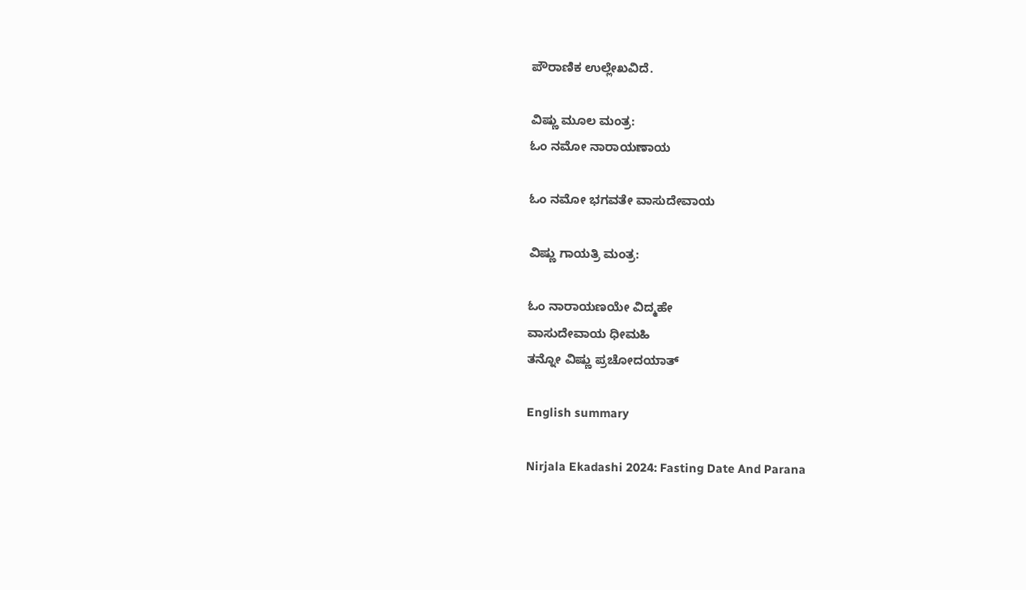ಪೌರಾಣಿಕ ಉಲ್ಲೇಖವಿದೆ.

ವಿಷ್ಣು ಮೂಲ ಮಂತ್ರ:
ಓಂ ನಮೋ ನಾರಾಯಣಾಯ

ಓಂ ನಮೋ ಭಗವತೇ ವಾಸುದೇವಾಯ

ವಿಷ್ಣು ಗಾಯತ್ರಿ ಮಂತ್ರ:

ಓಂ ನಾರಾಯಣಯೇ ವಿದ್ಮಹೇ
ವಾಸುದೇವಾಯ ಧೀಮಹಿ
ತನ್ನೋ ವಿಷ್ಣು ಪ್ರಚೋದಯಾತ್

English summary

Nirjala Ekadashi 2024: Fasting Date And Parana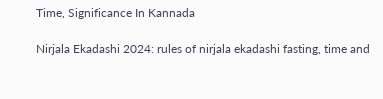Time, Significance In Kannada

Nirjala Ekadashi 2024: rules of nirjala ekadashi fasting, time and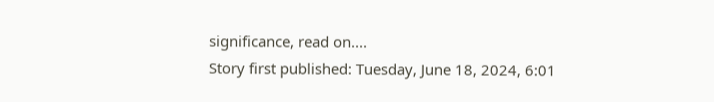significance, read on....
Story first published: Tuesday, June 18, 2024, 6:01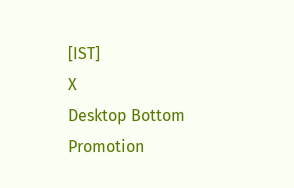[IST]
X
Desktop Bottom Promotion